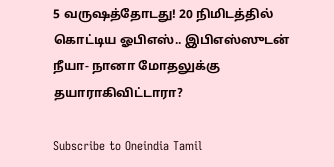5 வருஷத்தோடது! 20 நிமிடத்தில் கொட்டிய ஓபிஎஸ்.. இபிஎஸ்ஸுடன் நீயா- நானா மோதலுக்கு தயாராகிவிட்டாரா?

Subscribe to Oneindia Tamil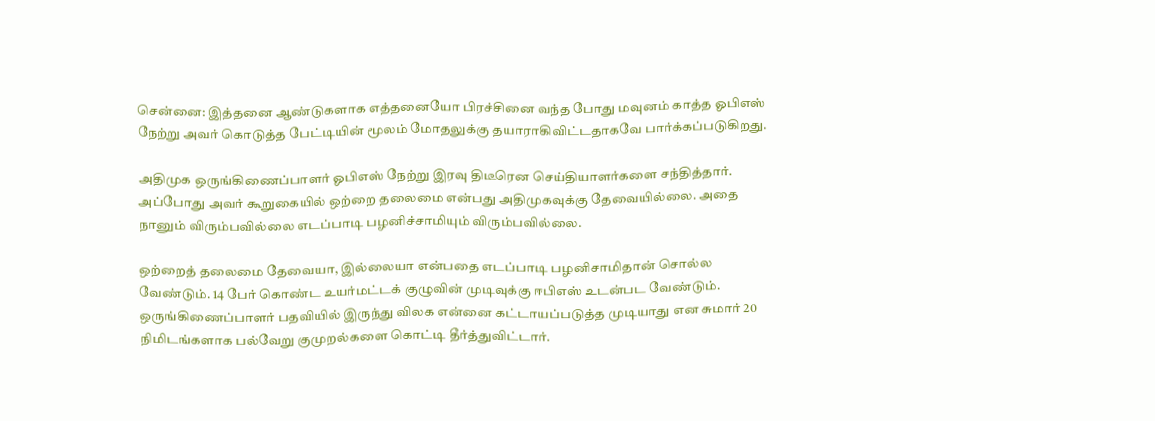சென்னை: இத்தனை ஆண்டுகளாக எத்தனையோ பிரச்சினை வந்த போது மவுனம் காத்த ஓபிஎஸ் நேற்று அவர் கொடுத்த பேட்டியின் மூலம் மோதலுக்கு தயாராகிவிட்டதாகவே பார்க்கப்படுகிறது.

அதிமுக ஒருங்கிணைப்பாளர் ஓபிஎஸ் நேற்று இரவு திடீரென செய்தியாளர்களை சந்தித்தார். அப்போது அவர் கூறுகையில் ஒற்றை தலைமை என்பது அதிமுகவுக்கு தேவையில்லை. அதை நானும் விரும்பவில்லை எடப்பாடி பழனிச்சாமியும் விரும்பவில்லை.

ஒற்றைத் தலைமை தேவையா, இல்லையா என்பதை எடப்பாடி பழனிசாமிதான் சொல்ல வேண்டும். 14 பேர் கொண்ட உயர்மட்டக் குழுவின் முடிவுக்கு ஈபிஎஸ் உடன்பட வேண்டும். ஒருங்கிணைப்பாளர் பதவியில் இருந்து விலக என்னை கட்டாயப்படுத்த முடியாது என சுமார் 20 நிமிடங்களாக பல்வேறு குமுறல்களை கொட்டி தீர்த்துவிட்டார்.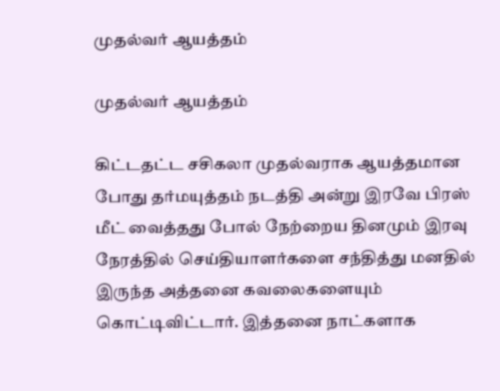முதல்வர் ஆயத்தம்

முதல்வர் ஆயத்தம்

கிட்டதட்ட சசிகலா முதல்வராக ஆயத்தமான போது தர்மயுத்தம் நடத்தி அன்று இரவே பிரஸ் மீட் வைத்தது போல் நேற்றைய தினமும் இரவு நேரத்தில் செய்தியாளர்களை சந்தித்து மனதில் இருந்த அத்தனை கவலைகளையும் கொட்டிவிட்டார். இத்தனை நாட்களாக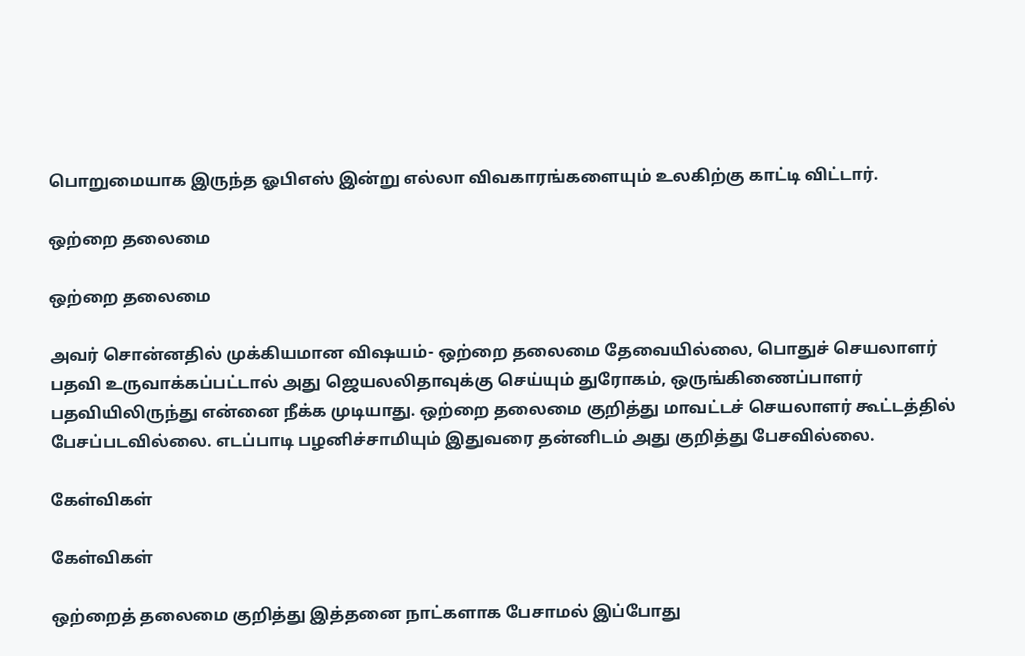பொறுமையாக இருந்த ஓபிஎஸ் இன்று எல்லா விவகாரங்களையும் உலகிற்கு காட்டி விட்டார்.

ஒற்றை தலைமை

ஒற்றை தலைமை

அவர் சொன்னதில் முக்கியமான விஷயம்- ஒற்றை தலைமை தேவையில்லை, பொதுச் செயலாளர் பதவி உருவாக்கப்பட்டால் அது ஜெயலலிதாவுக்கு செய்யும் துரோகம், ஒருங்கிணைப்பாளர் பதவியிலிருந்து என்னை நீக்க முடியாது. ஒற்றை தலைமை குறித்து மாவட்டச் செயலாளர் கூட்டத்தில் பேசப்படவில்லை. எடப்பாடி பழனிச்சாமியும் இதுவரை தன்னிடம் அது குறித்து பேசவில்லை.

கேள்விகள்

கேள்விகள்

ஒற்றைத் தலைமை குறித்து இத்தனை நாட்களாக பேசாமல் இப்போது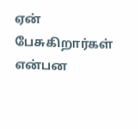ஏன் பேசுகிறார்கள் என்பன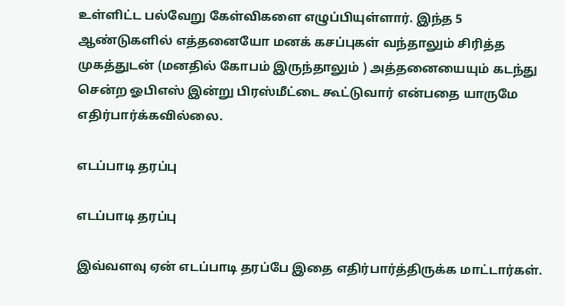உள்ளிட்ட பல்வேறு கேள்விகளை எழுப்பியுள்ளார். இந்த 5 ஆண்டுகளில் எத்தனையோ மனக் கசப்புகள் வந்தாலும் சிரித்த முகத்துடன் (மனதில் கோபம் இருந்தாலும் ) அத்தனையையும் கடந்து சென்ற ஓபிஎஸ் இன்று பிரஸ்மீட்டை கூட்டுவார் என்பதை யாருமே எதிர்பார்க்கவில்லை.

எடப்பாடி தரப்பு

எடப்பாடி தரப்பு

இவ்வளவு ஏன் எடப்பாடி தரப்பே இதை எதிர்பார்த்திருக்க மாட்டார்கள்.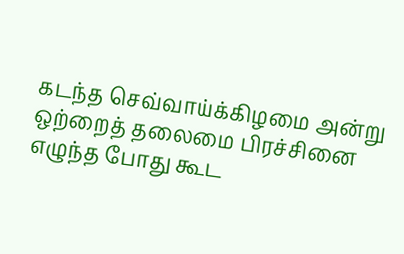கடந்த செவ்வாய்க்கிழமை அன்று ஒற்றைத் தலைமை பிரச்சினை எழுந்த போது கூட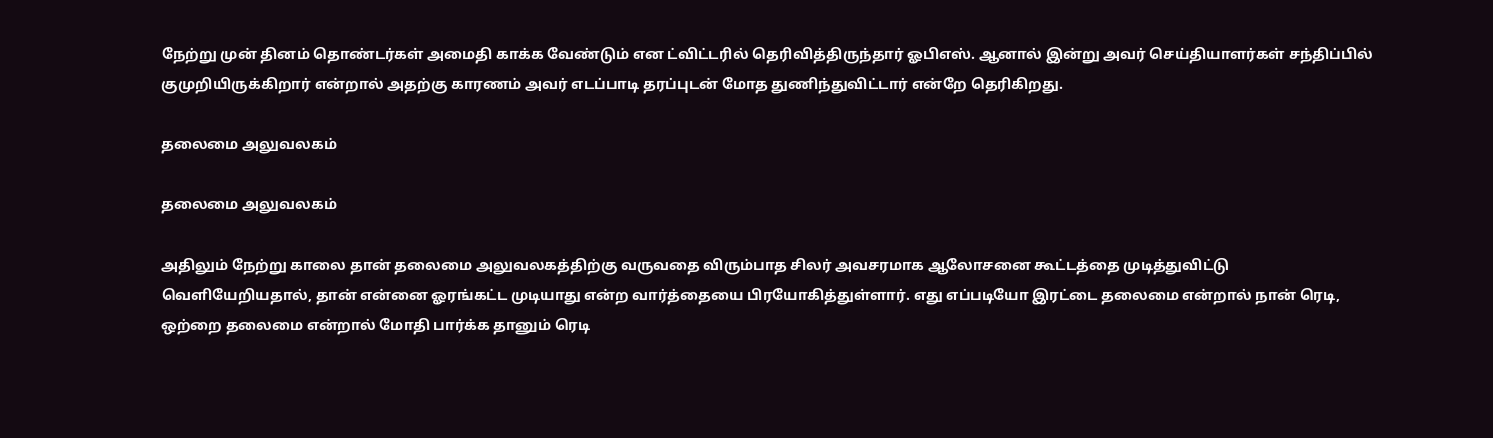நேற்று முன் தினம் தொண்டர்கள் அமைதி காக்க வேண்டும் என ட்விட்டரில் தெரிவித்திருந்தார் ஓபிஎஸ். ஆனால் இன்று அவர் செய்தியாளர்கள் சந்திப்பில் குமுறியிருக்கிறார் என்றால் அதற்கு காரணம் அவர் எடப்பாடி தரப்புடன் மோத துணிந்துவிட்டார் என்றே தெரிகிறது.

தலைமை அலுவலகம்

தலைமை அலுவலகம்

அதிலும் நேற்று காலை தான் தலைமை அலுவலகத்திற்கு வருவதை விரும்பாத சிலர் அவசரமாக ஆலோசனை கூட்டத்தை முடித்துவிட்டு வெளியேறியதால், தான் என்னை ஓரங்கட்ட முடியாது என்ற வார்த்தையை பிரயோகித்துள்ளார். எது எப்படியோ இரட்டை தலைமை என்றால் நான் ரெடி, ஒற்றை தலைமை என்றால் மோதி பார்க்க தானும் ரெடி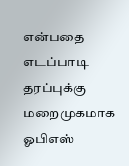என்பதை எடப்பாடி தரப்புக்கு மறைமுகமாக ஓபிஎஸ்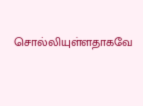சொல்லியுள்ளதாகவே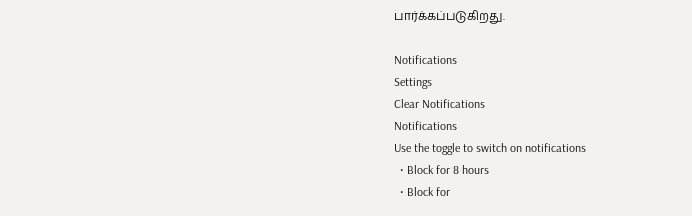பார்க்கப்படுகிறது.

Notifications
Settings
Clear Notifications
Notifications
Use the toggle to switch on notifications
  • Block for 8 hours
  • Block for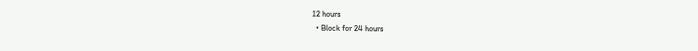12 hours
  • Block for 24 hours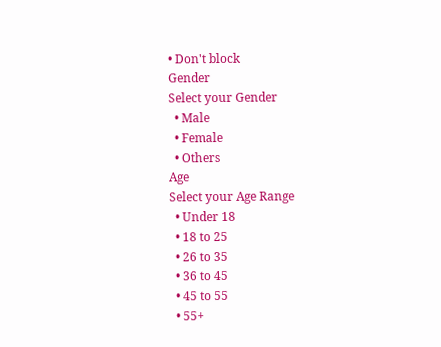• Don't block
Gender
Select your Gender
  • Male
  • Female
  • Others
Age
Select your Age Range
  • Under 18
  • 18 to 25
  • 26 to 35
  • 36 to 45
  • 45 to 55
  • 55+